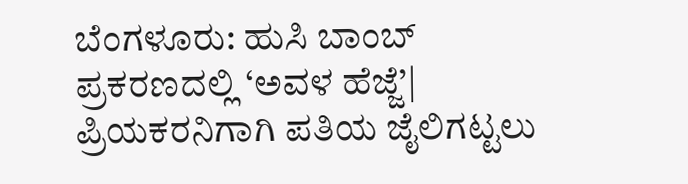ಬೆಂಗಳೂರು: ಹುಸಿ ಬಾಂಬ್ ಪ್ರಕರಣದಲ್ಲಿ ‘ಅವಳ‌ ಹೆಜ್ಜೆ’| ಪ್ರಿಯಕರನಿಗಾಗಿ ಪತಿಯ ಜೈಲಿಗಟ್ಟಲು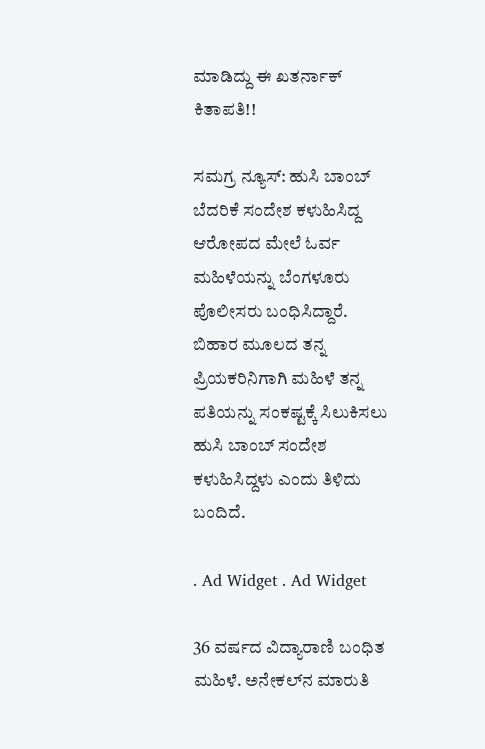ಮಾಡಿದ್ದು ಈ ಖತರ್ನಾಕ್ ಕಿತಾಪತಿ!!

ಸಮಗ್ರ ನ್ಯೂಸ್: ಹುಸಿ ಬಾಂಬ್ ಬೆದರಿಕೆ ಸಂದೇಶ ಕಳುಹಿಸಿದ್ದ ಆರೋಪದ ಮೇಲೆ ಓರ್ವ ಮಹಿಳೆಯನ್ನು ಬೆಂಗಳೂರು ಪೊಲೀಸರು ಬಂಧಿಸಿದ್ದಾರೆ. ಬಿಹಾರ ಮೂಲದ ತನ್ನ ಪ್ರಿಯಕರಿನಿಗಾಗಿ ಮಹಿಳೆ ತನ್ನ ಪತಿಯನ್ನು ಸಂಕಷ್ಟಕ್ಕೆ ಸಿಲುಕಿಸಲು ಹುಸಿ ಬಾಂಬ್ ಸಂದೇಶ ಕಳುಹಿಸಿದ್ದಳು ಎಂದು ತಿಳಿದು ಬಂದಿದೆ.

. Ad Widget . Ad Widget

36 ವರ್ಷದ ವಿದ್ಯಾರಾಣಿ ಬಂಧಿತ ಮಹಿಳೆ. ಅನೇಕಲ್‌ನ ಮಾರುತಿ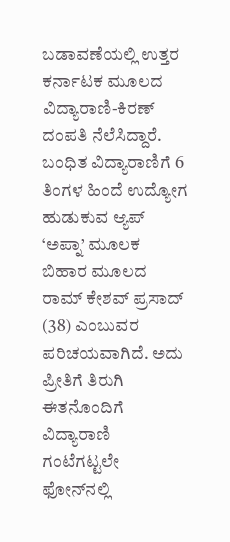ಬಡಾವಣೆಯಲ್ಲಿ ಉತ್ತರ ಕರ್ನಾಟಕ ಮೂಲದ ವಿದ್ಯಾರಾಣಿ-ಕಿರಣ್ ದಂಪತಿ ನೆಲೆಸಿದ್ದಾರೆ. ಬಂಧಿತ ವಿದ್ಯಾರಾಣಿಗೆ 6 ತಿಂಗಳ ಹಿಂದೆ ಉದ್ಯೋಗ ಹುಡುಕುವ ಆ್ಯಪ್‌ ‘ಅಪ್ನಾ’ ಮೂಲಕ ಬಿಹಾರ ಮೂಲದ ರಾಮ್‌ ಕೇಶವ್ ಪ್ರಸಾದ್ (38) ಎಂಬುವರ ಪರಿಚಯವಾಗಿದೆ. ಅದು ಪ್ರೀತಿಗೆ ತಿರುಗಿ ಈತನೊಂದಿಗೆ ವಿದ್ಯಾರಾಣಿ ಗಂಟೆಗಟ್ಟಲೇ ಫೋನ್‌ನಲ್ಲಿ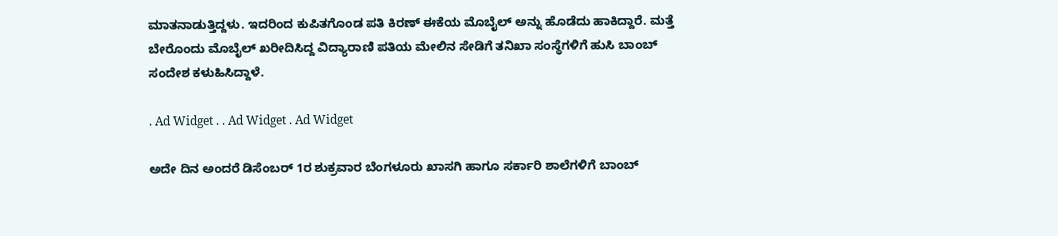ಮಾತನಾಡುತ್ತಿದ್ದಳು. ಇದರಿಂದ ಕುಪಿತಗೊಂಡ ಪತಿ ಕಿರಣ್ ಈಕೆಯ ಮೊಬೈಲ್ ಅನ್ನು ಹೊಡೆದು ಹಾಕಿದ್ದಾರೆ. ಮತ್ತೆ ಬೇರೊಂದು ಮೊಬೈಲ್ ಖರೀದಿಸಿದ್ದ ವಿದ್ಯಾರಾಣಿ ಪತಿಯ ಮೇಲಿನ ಸೇಡಿಗೆ ತನಿಖಾ ಸಂಸ್ಥೆಗಳಿಗೆ ಹುಸಿ ಬಾಂಬ್ ಸಂದೇಶ ಕಳುಹಿಸಿದ್ದಾಳೆ.

. Ad Widget . . Ad Widget . Ad Widget

ಅದೇ ದಿನ ಅಂದರೆ ಡಿಸೆಂಬರ್ 1ರ ಶುಕ್ರವಾರ ಬೆಂಗಳೂರು ಖಾಸಗಿ ಹಾಗೂ ಸರ್ಕಾರಿ ಶಾಲೆಗಳಿಗೆ ಬಾಂಬ್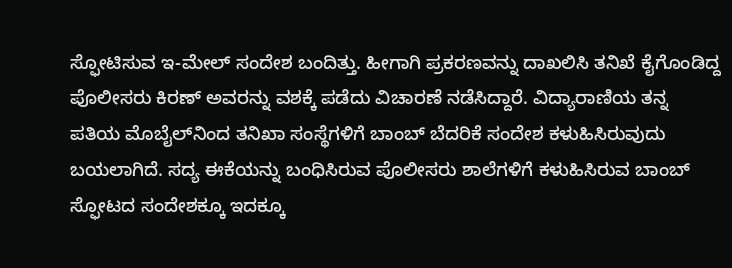ಸ್ಫೋಟಿಸುವ ಇ-ಮೇಲ್ ಸಂದೇಶ ಬಂದಿತ್ತು. ಹೀಗಾಗಿ ಪ್ರಕರಣವನ್ನು ದಾಖಲಿಸಿ ತನಿಖೆ ಕೈಗೊಂಡಿದ್ದ ಪೊಲೀಸರು ಕಿರಣ್ ಅವರನ್ನು ವಶಕ್ಕೆ ಪಡೆದು ವಿಚಾರಣೆ ನಡೆಸಿದ್ದಾರೆ. ವಿದ್ಯಾರಾಣಿಯ ತನ್ನ ಪತಿಯ ಮೊಬೈಲ್‌ನಿಂದ ತನಿಖಾ ಸಂಸ್ಥೆಗಳಿಗೆ ಬಾಂಬ್ ಬೆದರಿಕೆ ಸಂದೇಶ ಕಳುಹಿಸಿರುವುದು ಬಯಲಾಗಿದೆ. ಸದ್ಯ ಈಕೆಯನ್ನು ಬಂಧಿಸಿರುವ ಪೊಲೀಸರು ಶಾಲೆಗಳಿಗೆ ಕಳುಹಿಸಿರುವ ಬಾಂಬ್ ಸ್ಫೋಟದ ಸಂದೇಶಕ್ಕೂ ಇದಕ್ಕೂ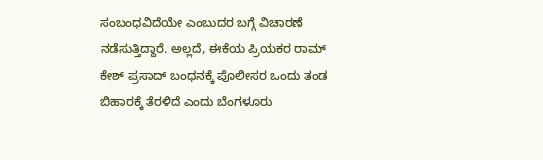ಸಂಬಂಧವಿದೆಯೇ ಎಂಬುದರ ಬಗ್ಗೆ ವಿಚಾರಣೆ ನಡೆಸುತ್ತಿದ್ದಾರೆ. ಅಲ್ಲದೆ, ಈಕೆಯ ಪ್ರಿಯಕರ ರಾಮ್ ಕೇಶ್ ಪ್ರಸಾದ್ ಬಂಧನಕ್ಕೆ ಪೊಲೀಸರ ಒಂದು ತಂಡ ಬಿಹಾರಕ್ಕೆ ತೆರಳಿದೆ ಎಂದು ಬೆಂಗಳೂರು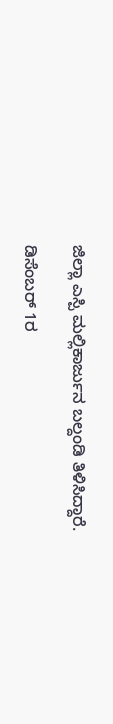ಜಿಲ್ಲಾ ಎಸ್ಪಿ ಮಲ್ಲಿಕಾರ್ಜುನ ಬಲ್ದಂಡಿ ತಿಳಿಸಿದ್ದಾರೆ.

ಡಿಸೆಂಬರ್ 1ರ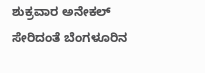ಶುಕ್ರವಾರ ಅನೇಕಲ್ ಸೇರಿದಂತೆ ಬೆಂಗಳೂರಿನ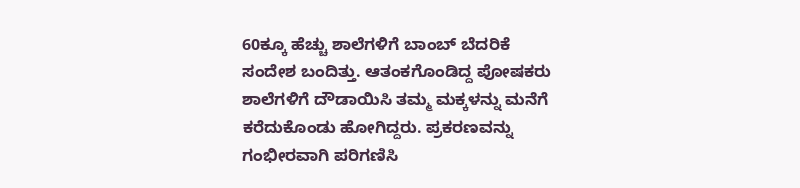60ಕ್ಕೂ ಹೆಚ್ಚು ಶಾಲೆಗಳಿಗೆ ಬಾಂಬ್ ಬೆದರಿಕೆ ಸಂದೇಶ ಬಂದಿತ್ತು. ಆತಂಕಗೊಂಡಿದ್ದ ಪೋಷಕರು ಶಾಲೆಗಳಿಗೆ ದೌಡಾಯಿಸಿ ತಮ್ಮ ಮಕ್ಕಳನ್ನು ಮನೆಗೆ ಕರೆದುಕೊಂಡು ಹೋಗಿದ್ದರು. ಪ್ರಕರಣವನ್ನು ಗಂಭೀರವಾಗಿ ಪರಿಗಣಿಸಿ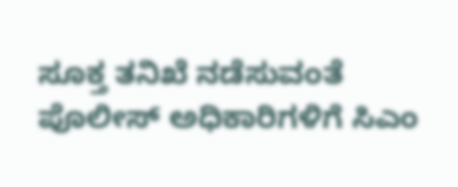ಸೂಕ್ತ ತನಿಖೆ ನಡೆಸುವಂತೆ ಪೊಲೀಸ್ ಅಧಿಕಾರಿಗಳಿಗೆ ಸಿಎಂ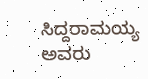ಸಿದ್ದರಾಮಯ್ಯ ಅವರು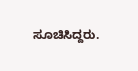ಸೂಚಿಸಿದ್ದರು.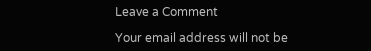Leave a Comment

Your email address will not be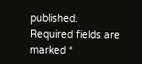published. Required fields are marked *